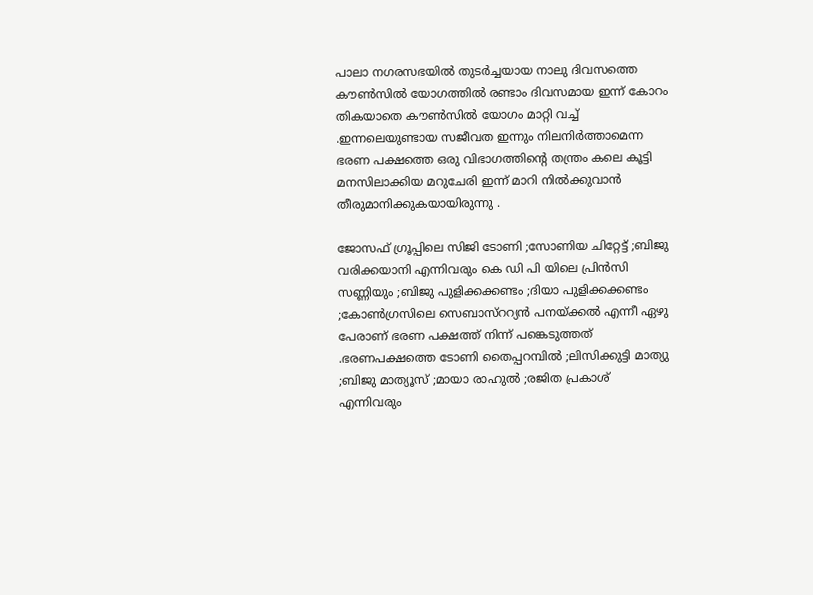പാലാ നഗരസഭയിൽ തുടർച്ചയായ നാലു ദിവസത്തെ കൗൺസിൽ യോഗത്തിൽ രണ്ടാം ദിവസമായ ഇന്ന് കോറം തികയാതെ കൗൺസിൽ യോഗം മാറ്റി വച്ച് .ഇന്നലെയുണ്ടായ സജീവത ഇന്നും നിലനിർത്താമെന്ന ഭരണ പക്ഷത്തെ ഒരു വിഭാഗത്തിന്റെ തന്ത്രം കലെ കൂട്ടി മനസിലാക്കിയ മറുചേരി ഇന്ന് മാറി നിൽക്കുവാൻ തീരുമാനിക്കുകയായിരുന്നു .

ജോസഫ് ഗ്രൂപ്പിലെ സിജി ടോണി ;സോണിയ ചിറ്റേട്ട് ;ബിജു വരിക്കയാനി എന്നിവരും കെ ഡി പി യിലെ പ്രിൻസി സണ്ണിയും ;ബിജു പുളിക്കക്കണ്ടം ;ദിയാ പുളിക്കക്കണ്ടം ;കോൺഗ്രസിലെ സെബാസ്ററ്യൻ പനയ്ക്കൽ എന്നീ ഏഴു പേരാണ് ഭരണ പക്ഷത്ത് നിന്ന് പങ്കെടുത്തത് .ഭരണപക്ഷത്തെ ടോണി തൈപ്പറമ്പിൽ ;ലിസിക്കുട്ടി മാത്യു ;ബിജു മാത്യൂസ് ;മായാ രാഹുൽ ;രജിത പ്രകാശ് എന്നിവരും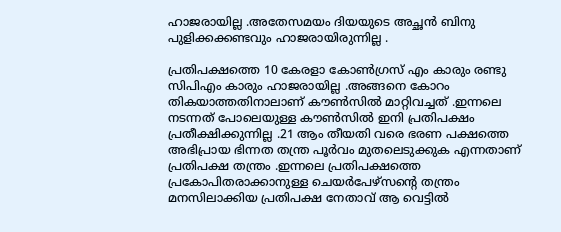ഹാജരായില്ല .അതേസമയം ദിയയുടെ അച്ഛൻ ബിനു പുളിക്കക്കണ്ടവും ഹാജരായിരുന്നില്ല .

പ്രതിപക്ഷത്തെ 10 കേരളാ കോൺഗ്രസ് എം കാരും രണ്ടു സിപിഎം കാരും ഹാജരായില്ല .അങ്ങനെ കോറം തികയാത്തതിനാലാണ് കൗൺസിൽ മാറ്റിവച്ചത് .ഇന്നലെ നടന്നത് പോലെയുള്ള കൗൺസിൽ ഇനി പ്രതിപക്ഷം പ്രതീക്ഷിക്കുന്നില്ല .21 ആം തീയതി വരെ ഭരണ പക്ഷത്തെ അഭിപ്രായ ഭിന്നത തന്ത്ര പൂർവം മുതലെടുക്കുക എന്നതാണ് പ്രതിപക്ഷ തന്ത്രം .ഇന്നലെ പ്രതിപക്ഷത്തെ പ്രകോപിതരാക്കാനുള്ള ചെയർപേഴ്സന്റെ തന്ത്രം മനസിലാക്കിയ പ്രതിപക്ഷ നേതാവ് ആ വെട്ടിൽ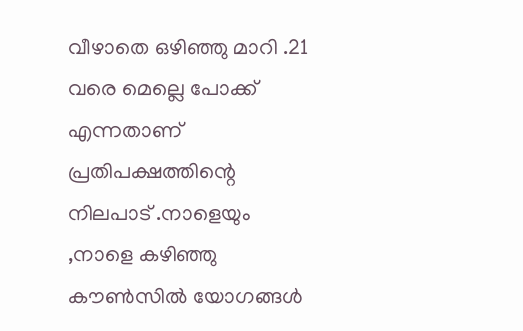വീഴാതെ ഒഴിഞ്ഞു മാറി .21 വരെ മെല്ലെ പോക്ക് എന്നതാണ് പ്രതിപക്ഷത്തിന്റെ നിലപാട് .നാളെയും ,നാളെ കഴിഞ്ഞു കൗൺസിൽ യോഗങ്ങൾ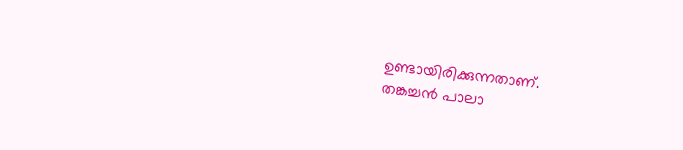ഉണ്ടായിരിക്കുന്നതാണ്.
തങ്കച്ചൻ പാലാ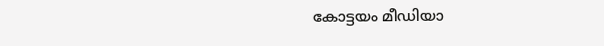കോട്ടയം മീഡിയാ